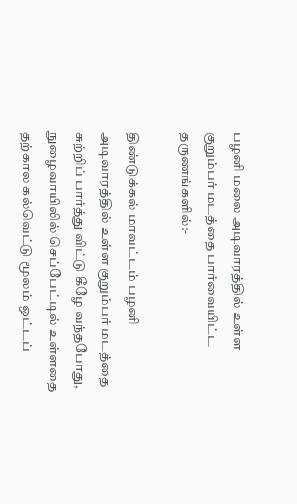பழனி மலை அடிவாரத்தில் உள்ள குறும்பர் மடத்தை பார்வையிட்ட தருணங்களில்:-

திண்டுக்கல் மாவட்டம் பழனி அடிவாரத்தில் உள்ள குறும்பர் மடத்தை சுற்றிப் பார்த்து விட்டு கீழே வந்தபோது, நுழைவாயிலில் செப்பேட்டில் உள்ளதை  தற்கால கல்வெட்டு மூலம் ஒட்டப்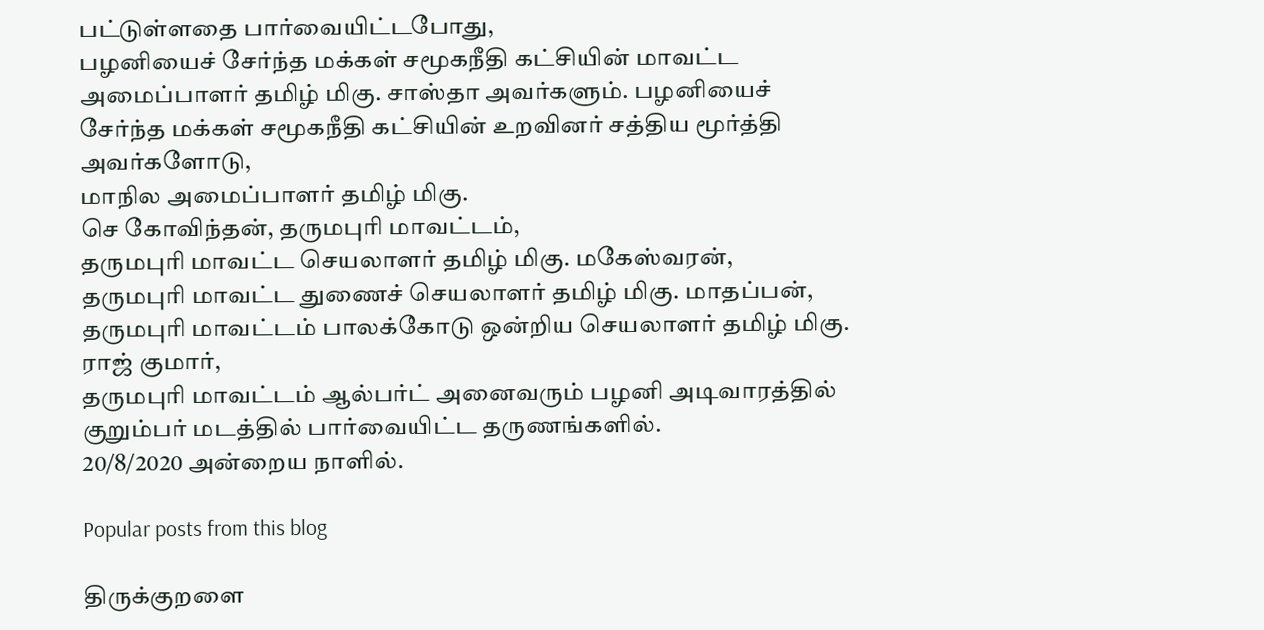பட்டுள்ளதை பார்வையிட்டபோது,
பழனியைச் சேர்ந்த மக்கள் சமூகநீதி கட்சியின் மாவட்ட அமைப்பாளர் தமிழ் மிகு. சாஸ்தா அவர்களும். பழனியைச் சேர்ந்த மக்கள் சமூகநீதி கட்சியின் உறவினர் சத்திய மூர்த்தி அவர்களோடு,
மாநில அமைப்பாளர் தமிழ் மிகு.
செ கோவிந்தன், தருமபுரி மாவட்டம்,
தருமபுரி மாவட்ட செயலாளர் தமிழ் மிகு. மகேஸ்வரன்,
தருமபுரி மாவட்ட துணைச் செயலாளர் தமிழ் மிகு. மாதப்பன்,
தருமபுரி மாவட்டம் பாலக்கோடு ஒன்றிய செயலாளர் தமிழ் மிகு. ராஜ் குமார்,
தருமபுரி மாவட்டம் ஆல்பர்ட் அனைவரும் பழனி அடிவாரத்தில் குறும்பர் மடத்தில் பார்வையிட்ட தருணங்களில்.
20/8/2020 அன்றைய நாளில்.

Popular posts from this blog

திருக்குறளை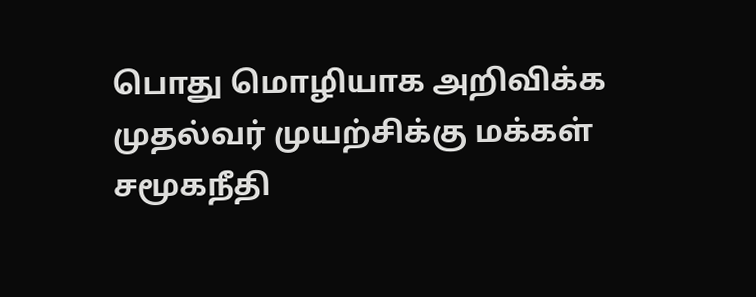பொது மொழியாக அறிவிக்க முதல்வர் முயற்சிக்கு மக்கள் சமூகநீதி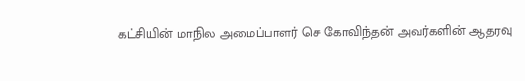கட்சியின் மாநில அமைப்பாளர் செ கோவிந்தன் அவர்களின் ஆதரவு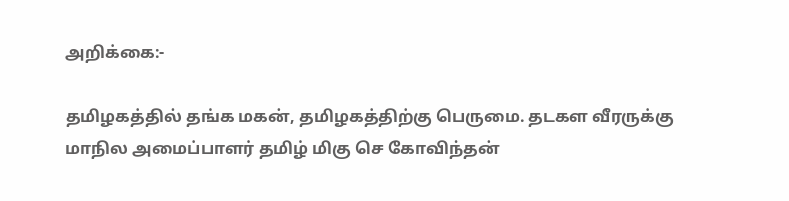அறிக்கை:-

தமிழகத்தில் தங்க மகன், தமிழகத்திற்கு பெருமை. தடகள வீரருக்கு மாநில அமைப்பாளர் தமிழ் மிகு செ கோவிந்தன்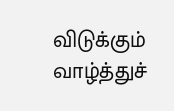விடுக்கும் வாழ்த்துச்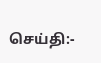செய்தி:-